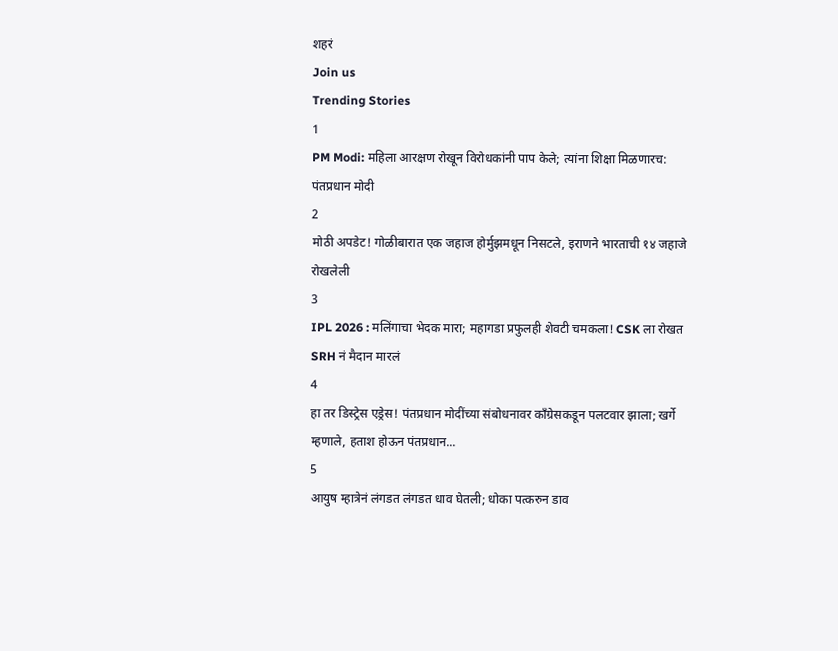शहरं
Join us
Trending Stories
1
PM Modi: महिला आरक्षण रोखून विरोधकांनी पाप केले; त्यांना शिक्षा मिळणारच: पंतप्रधान मोदी
2
मोठी अपडेट! गोळीबारात एक जहाज होर्मुझमधून निसटले, इराणने भारताची १४ जहाजे रोखलेली
3
IPL 2026 : मलिंगाचा भेदक मारा; महागडा प्रफुलही शेवटी चमकला! CSK ला रोखत SRH नं मैदान मारलं
4
हा तर डिस्ट्रेस एड्रेस! पंतप्रधान मोदींच्या संबोधनावर काँग्रेसकडून पलटवार झाला; खर्गे म्हणाले, हताश होऊन पंतप्रधान...
5
आयुष म्हात्रेनं लंगडत लंगडत धाव घेतली; धोका पत्करुन डाव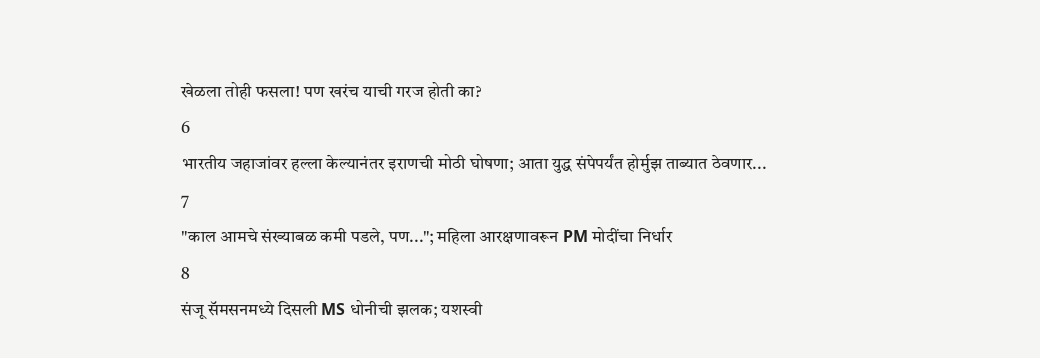खेळला तोही फसला! पण खरंच याची गरज होती का?
6
भारतीय जहाजांवर हल्ला केल्यानंतर इराणची मोठी घोषणा; आता युद्ध संपेपर्यंत होर्मुझ ताब्यात ठेवणार...
7
"काल आमचे संख्याबळ कमी पडले, पण..."; महिला आरक्षणावरून PM मोदींचा निर्धार
8
संजू सॅमसनमध्ये दिसली MS धोनीची झलक; यशस्वी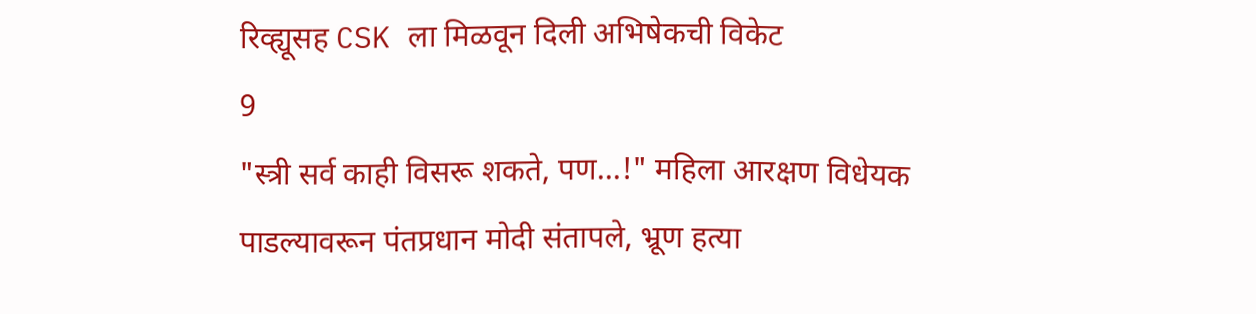रिव्ह्यूसह CSK ला मिळवून दिली अभिषेकची विकेट
9
"स्त्री सर्व काही विसरू शकते, पण...!" महिला आरक्षण विधेयक पाडल्यावरून पंतप्रधान मोदी संतापले, भ्रूण हत्या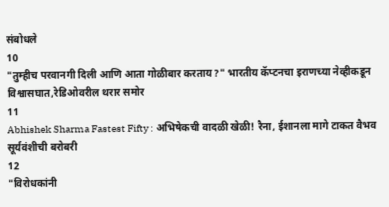संबोधले
10
"तुम्हीच परवानगी दिली आणि आता गोळीबार करताय?" भारतीय कॅप्टनचा इराणच्या नेव्हीकडून विश्वासघात,रेडिओवरील थरार समोर
11
Abhishek Sharma Fastest Fifty : अभिषेकची वादळी खेळी! रैना, ईशानला मागे टाकत वैभव सूर्यवंशीची बरोबरी
12
"विरोधकांनी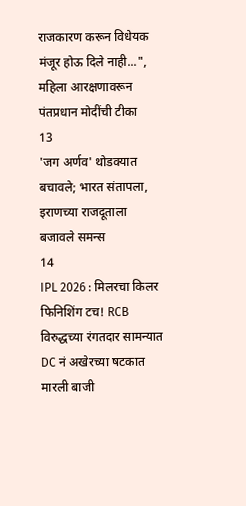राजकारण करून विधेयक मंजूर होऊ दिले नाही...", महिला आरक्षणावरून पंतप्रधान मोदींची टीका
13
'जग अर्णव' थोडक्यात बचावले; भारत संतापला, इराणच्या राजदूताला बजावले समन्स
14
IPL 2026 : मिलरचा किलर फिनिशिंग टच! RCB विरुद्धच्या रंगतदार सामन्यात DC नं अखेरच्या षटकात मारली बाजी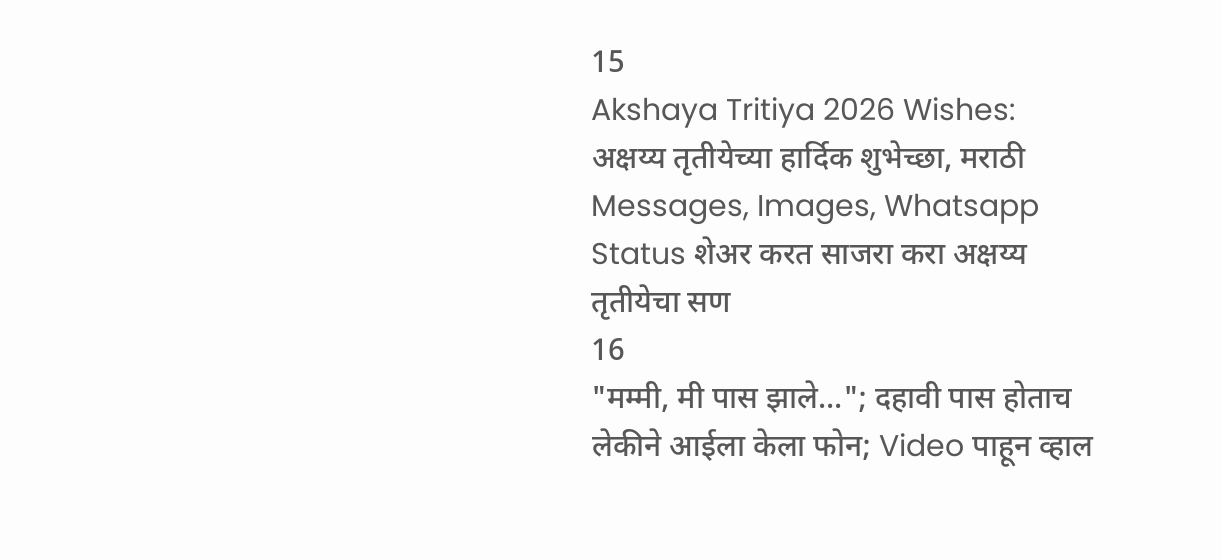15
Akshaya Tritiya 2026 Wishes: अक्षय्य तृतीयेच्या हार्दिक शुभेच्छा, मराठी Messages, Images, Whatsapp Status शेअर करत साजरा करा अक्षय्य तृतीयेचा सण
16
"मम्मी, मी पास झाले..."; दहावी पास होताच लेकीने आईला केला फोन; Video पाहून व्हाल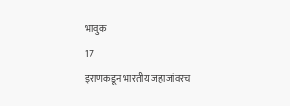भावुक
17
इराणकडून भारतीय जहाजांवरच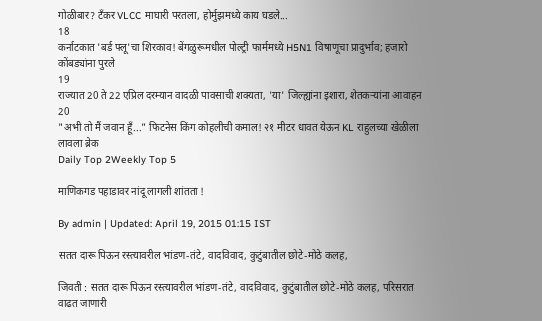गोळीबार? टँकर VLCC माघारी परतला, होर्मुझमध्ये काय घडले...
18
कर्नाटकात 'बर्ड फ्लू'चा शिरकाव! बेंगळुरूमधील पोल्ट्री फार्ममध्ये H5N1 विषाणूचा प्रादुर्भाव; हजारो कोंबड्यांना पुरले
19
राज्यात 20 ते 22 एप्रिल दरम्यान वादळी पावसाची शक्यता, 'या' जिल्ह्यांना इशारा, शेतकऱ्यांना आवाहन
20
"अभी तो मैं जवान हूँ..." फिटनेस किंग कोहलीची कमाल! २१ मीटर धावत येऊन KL राहुलच्या खेळीला लावला ब्रेक
Daily Top 2Weekly Top 5

माणिकगड पहाडावर नांदू लागली शांतता !

By admin | Updated: April 19, 2015 01:15 IST

सतत दारू पिऊन रस्त्यावरील भांडण-तंटे, वादविवाद, कुटुंबातील छोटे-मोठे कलह,

जिवती : सतत दारू पिऊन रस्त्यावरील भांडण-तंटे, वादविवाद, कुटुंबातील छोटे-मोठे कलह, परिसरात वाढत जाणारी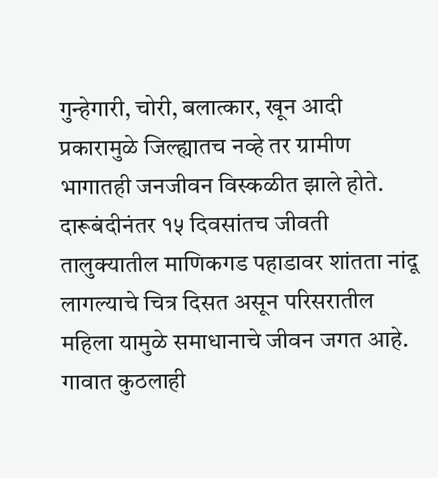गुन्हेगारी, चोरी, बलात्कार, खून आदी प्रकारामुळे जिल्ह्यातच नव्हे तर ग्रामीण भागातही जनजीवन विस्कळीत झाले होते. दारूबंदीनंतर १५ दिवसांतच जीवती तालुक्यातील माणिकगड पहाडावर शांतता नांदू लागल्याचे चित्र दिसत असून परिसरातील महिला यामुळे समाधानाचे जीवन जगत आहे. गावात कुठलाही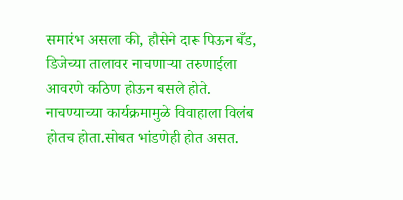समारंभ असला की, हौसेने दारू पिऊन बँड, डिजेच्या तालावर नाचणाऱ्या तरुणाईला आवरणे कठिण होऊन बसले होते. नाचण्याच्या कार्यक्रमामुळे विवाहाला विलंब होतच होता.सोबत भांडणेही होत असत.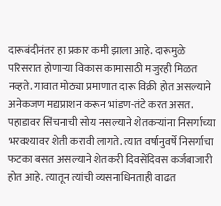दारूबंदीनंतर हा प्रकार कमी झाला आहे. दारूमुळे परिसरात होणाऱ्या विकास कामासाठी मजुरही मिळत नव्हते. गावात मोठ्या प्रमाणात दारू विक्री होत असल्याने अनेकजण मद्यप्राशन करून भांडण-तंटे करत असत. पहाडावर सिंचनाची सोय नसल्याने शेतकऱ्यांना निसर्गाच्या भरवश्यावर शेती करावी लागते. त्यात वर्षानुवर्षे निसर्गाचा फटका बसत असल्याने शेतकरी दिवसेंदिवस कर्जबाजारी होत आहे. त्यातून त्यांची व्यसनाधिनताही वाढत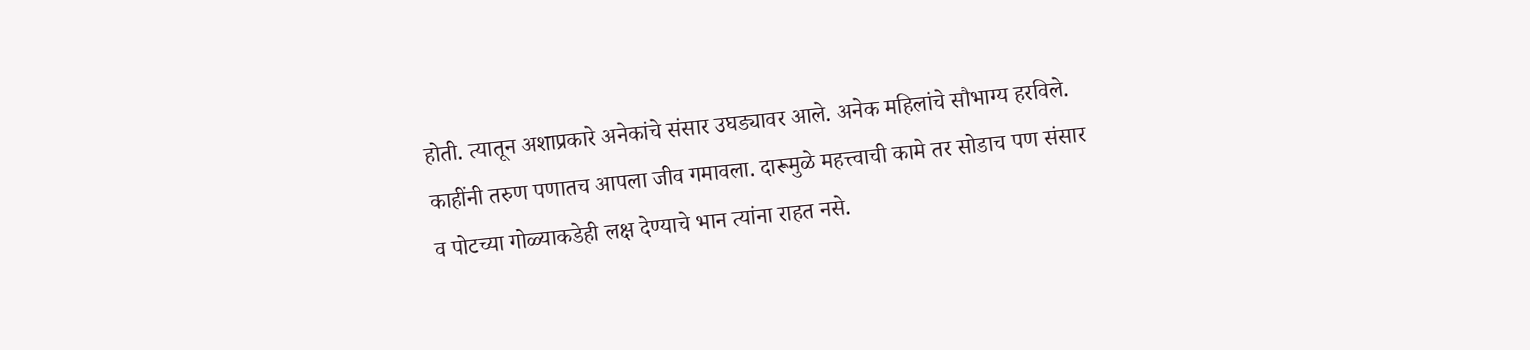होती. त्यातून अशाप्रकारे अनेकांचे संसार उघड्यावर आले. अनेक महिलांचे सौभाग्य हरविले. काहींनी तरुण पणातच आपला जीव गमावला. दारूमुळे महत्त्वाची कामे तर सोडाच पण संसार व पोटच्या गोळ्याकडेही लक्ष देण्याचे भान त्यांना राहत नसे.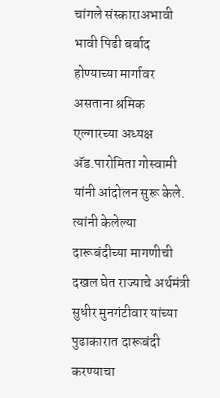चांगले संस्काराअभावी भावी पिढी बर्बाद होण्याच्या मार्गावर असताना श्रमिक एल्गारच्या अध्यक्ष अ‍ॅड.पारोमिता गोस्वामी यांनी आंदोलन सुरू केले. त्यांनी केलेल्या दारूबंदीच्या मागणीची दखल घेत राज्याचे अर्थमंत्री सुधीर मुनगंटीवार यांच्या पुढाकारात दारूबंदी करण्याचा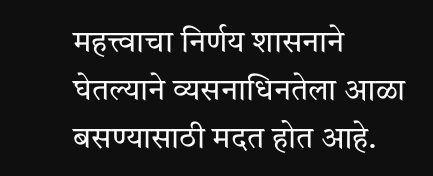महत्त्वाचा निर्णय शासनाने घेतल्याने व्यसनाधिनतेला आळा बसण्यासाठी मदत होत आहे.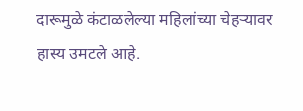दारूमुळे कंटाळलेल्या महिलांच्या चेहऱ्यावर हास्य उमटले आहे.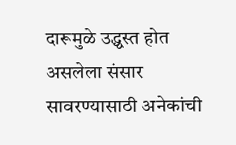दारूमुळे उद्ध्वस्त होत असलेला संसार सावरण्यासाठी अनेकांची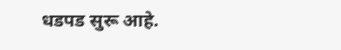धडपड सुरू आहे.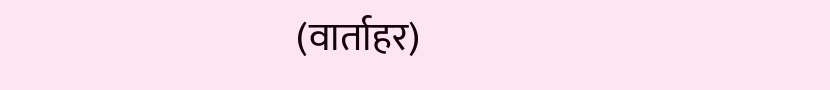(वार्ताहर)